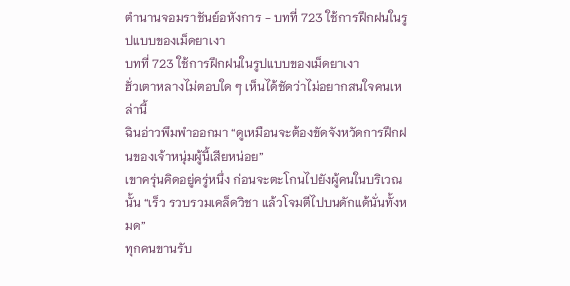ตำนานจอมราชันย์อหังการ - บทที่ 723 ใช้การฝึกฝนในรูปแบบของเม็ดยาเงา
บทที่ 723 ใช้การฝึกฝนในรูปแบบของเม็ดยาเงา
ฮั่วเตาหลางไม่ตอบใด ๆ เห็นได้ชัดว่าไม่อยากสนใจคนเหล่านี้
ฉินอ่าวพึมพำออกมา “ดูเหมือนจะต้องขัดจังหวัดการฝึกฝนของเจ้าหนุ่มผู้นี้เสียหน่อย”
เขาครุ่นคิดอยู่ครู่หนึ่ง ก่อนจะตะโกนไปยังผู้คนในบริเวณนั้น “เร็ว รวบรวมเคล็ดวิชา แล้วโจมตีไปบนดักแด้นั่นทั้งหมด”
ทุกคนขานรับ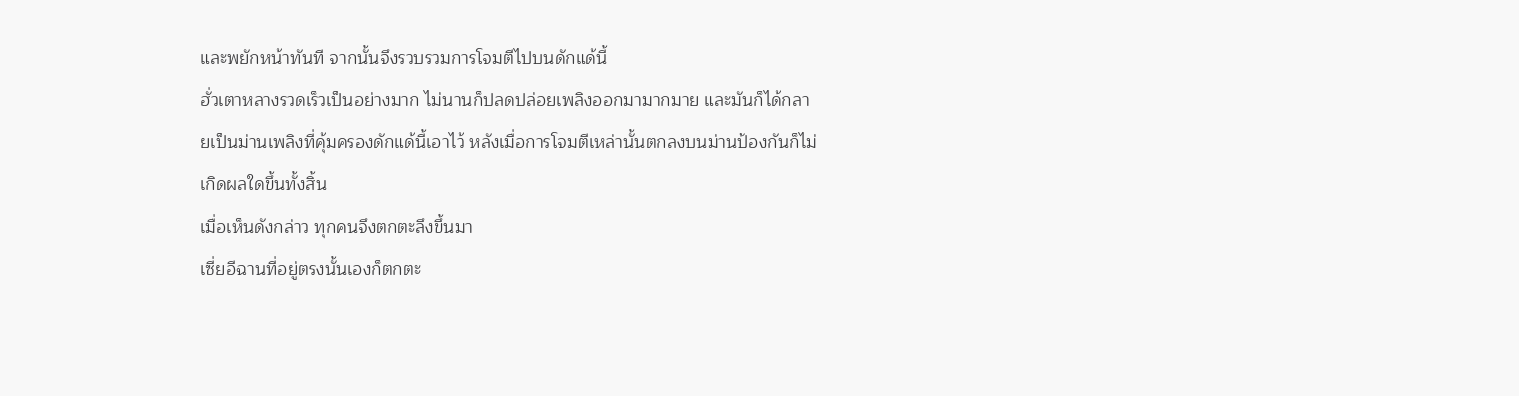และพยักหน้าทันที จากนั้นจึงรวบรวมการโจมตีไปบนดักแด้นี้
ฮั่วเตาหลางรวดเร็วเป็นอย่างมาก ไม่นานก็ปลดปล่อยเพลิงออกมามากมาย และมันก็ได้กลายเป็นม่านเพลิงที่คุ้มครองดักแด้นี้เอาไว้ หลังเมื่อการโจมตีเหล่านั้นตกลงบนม่านป้องกันก็ไม่เกิดผลใดขึ้นทั้งสิ้น
เมื่อเห็นดังกล่าว ทุกคนจึงตกตะลึงขึ้นมา
เซี่ยอีฉานที่อยู่ตรงนั้นเองก็ตกตะ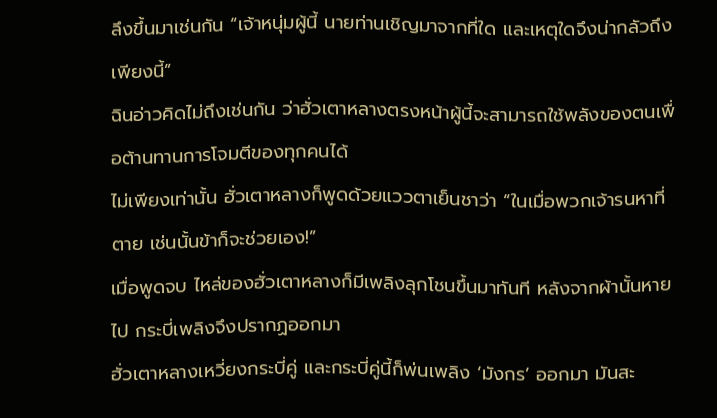ลึงขึ้นมาเช่นกัน “เจ้าหนุ่มผู้นี้ นายท่านเชิญมาจากที่ใด และเหตุใดจึงน่ากลัวถึงเพียงนี้”
ฉินอ่าวคิดไม่ถึงเช่นกัน ว่าฮั่วเตาหลางตรงหน้าผู้นี้จะสามารถใช้พลังของตนเพื่อต้านทานการโจมตีของทุกคนได้
ไม่เพียงเท่านั้น ฮั่วเตาหลางก็พูดด้วยแววตาเย็นชาว่า “ในเมื่อพวกเจ้ารนหาที่ตาย เช่นนั้นข้าก็จะช่วยเอง!”
เมื่อพูดจบ ไหล่ของฮั่วเตาหลางก็มีเพลิงลุกโชนขึ้นมาทันที หลังจากผ้านั้นหายไป กระบี่เพลิงจึงปรากฏออกมา
ฮั่วเตาหลางเหวี่ยงกระบี่คู่ และกระบี่คู่นี้ก็พ่นเพลิง ‘มังกร’ ออกมา มันสะ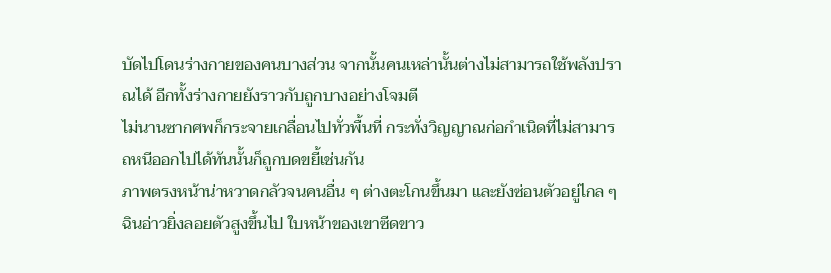บัดไปโดนร่างกายของคนบางส่วน จากนั้นคนเหล่านั้นต่างไม่สามารถใช้พลังปราณได้ อีกทั้งร่างกายยังราวกับถูกบางอย่างโจมตี
ไม่นานซากศพก็กระจายเกลื่อนไปทั่วพื้นที่ กระทั่งวิญญาณก่อกำเนิดที่ไม่สามารถหนีออกไปได้ทันนั้นก็ถูกบดขยี้เช่นกัน
ภาพตรงหน้าน่าหวาดกลัวจนคนอื่น ๆ ต่างตะโกนขึ้นมา และยังซ่อนตัวอยู่ไกล ๆ
ฉินอ่าวยิ่งลอยตัวสูงขึ้นไป ใบหน้าของเขาซีดขาว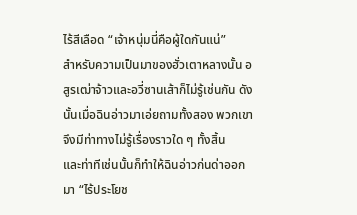ไร้สีเลือด “เจ้าหนุ่มนี่คือผู้ใดกันแน่”
สำหรับความเป็นมาของฮั่วเตาหลางนั้น อสูรเฒ่าจ้าวและอวี่ซานเส้าก็ไม่รู้เช่นกัน ดังนั้นเมื่อฉินอ่าวมาเอ่ยถามทั้งสอง พวกเขาจึงมีท่าทางไม่รู้เรื่องราวใด ๆ ทั้งสิ้น
และท่าทีเช่นนั้นก็ทำให้ฉินอ่าวก่นด่าออกมา “ไร้ประโยช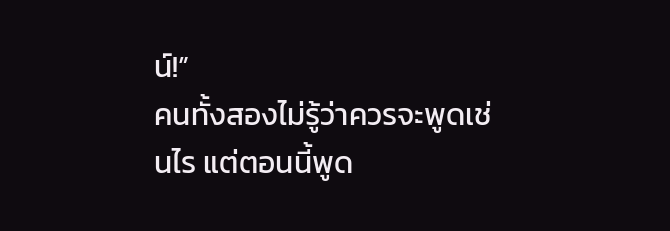น์!”
คนทั้งสองไม่รู้ว่าควรจะพูดเช่นไร แต่ตอนนี้พูด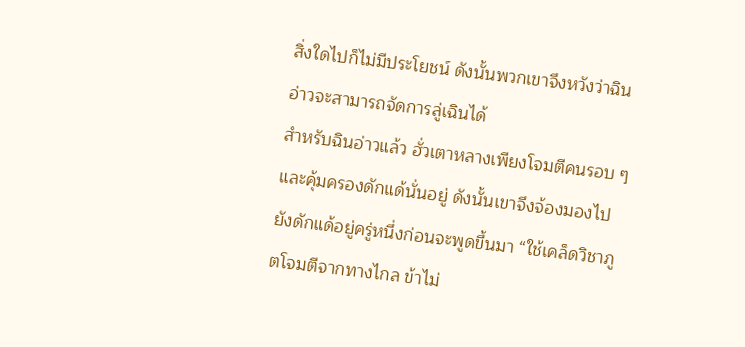สิ่งใดไปก็ไม่มีประโยชน์ ดังนั้นพวกเขาจึงหวังว่าฉินอ่าวจะสามารถจัดการลู่เฉินได้
สำหรับฉินอ่าวแล้ว ฮั่วเตาหลางเพียงโจมตีคนรอบ ๆ และคุ้มครองดักแด้นั่นอยู่ ดังนั้นเขาจึงจ้องมองไปยังดักแด้อยู่ครู่หนึ่งก่อนจะพูดขึ้นมา “ใช้เคล็ดวิชาภูตโจมตีจากทางไกล ข้าไม่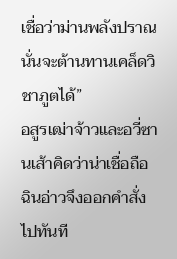เชื่อว่าม่านพลังปราณนั่นจะต้านทานเคล็ดวิชาภูตได้”
อสูรเฒ่าจ้าวและอวี่ซานเส้าคิดว่าน่าเชื่อถือ ฉินอ่าวจึงออกคำสั่งไปทันที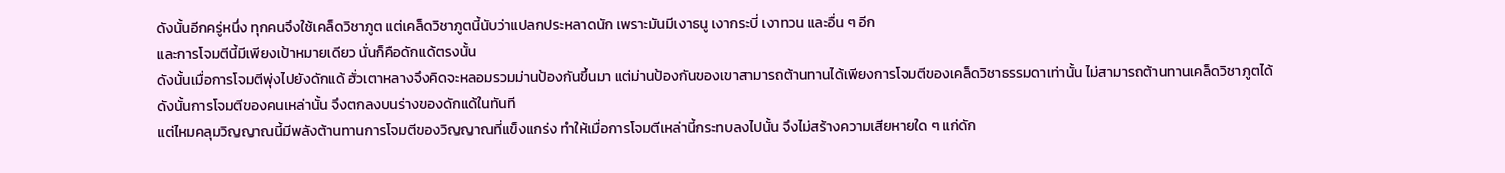ดังนั้นอีกครู่หนึ่ง ทุกคนจึงใช้เคล็ดวิชาภูต แต่เคล็ดวิชาภูตนี้นับว่าแปลกประหลาดนัก เพราะมันมีเงาธนู เงากระบี่ เงาทวน และอื่น ๆ อีก
และการโจมตีนี้มีเพียงเป้าหมายเดียว นั่นก็คือดักแด้ตรงนั้น
ดังนั้นเมื่อการโจมตีพุ่งไปยังดักแด้ ฮั่วเตาหลางจึงคิดจะหลอมรวมม่านป้องกันขึ้นมา แต่ม่านป้องกันของเขาสามารถต้านทานได้เพียงการโจมตีของเคล็ดวิชาธรรมดาเท่านั้น ไม่สามารถต้านทานเคล็ดวิชาภูตได้
ดังนั้นการโจมตีของคนเหล่านั้น จึงตกลงบนร่างของดักแด้ในทันที
แต่ไหมคลุมวิญญาณนี้มีพลังต้านทานการโจมตีของวิญญาณที่แข็งแกร่ง ทำให้เมื่อการโจมตีเหล่านี้กระทบลงไปนั้น จึงไม่สร้างความเสียหายใด ๆ แก่ดัก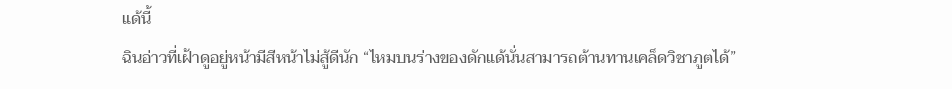แด้นี้
ฉินอ่าวที่เฝ้าดูอยู่หน้ามีสีหน้าไม่สู้ดีนัก “ไหมบนร่างของดักแด้นั่นสามารถต้านทานเคล็ดวิชาภูตได้”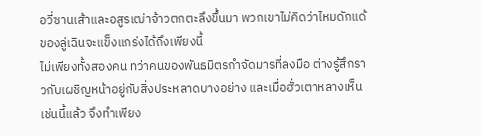อวี่ซานเส้าและอสูรเฒ่าจ้าวตกตะลึงขึ้นมา พวกเขาไม่คิดว่าไหมดักแด้ของลู่เฉินจะแข็งแกร่งได้ถึงเพียงนี้
ไม่เพียงทั้งสองคน ทว่าคนของพันธมิตรกำจัดมารที่ลงมือ ต่างรู้สึกราวกับเผชิญหน้าอยู่กับสิ่งประหลาดบางอย่าง และเมื่อฮั่วเตาหลางเห็นเช่นนี้แล้ว จึงทำเพียง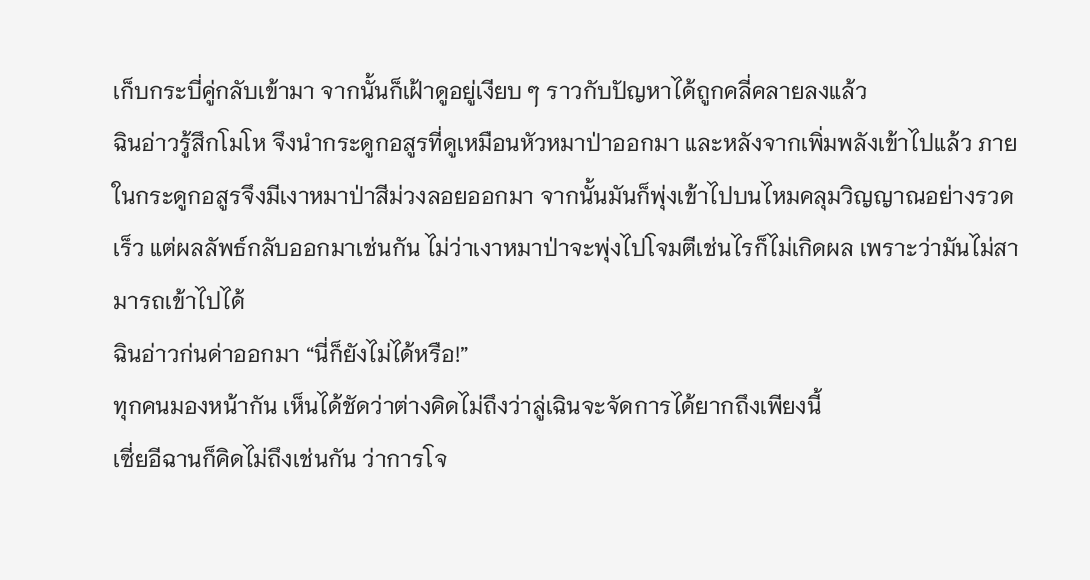เก็บกระบี่คู่กลับเข้ามา จากนั้นก็เฝ้าดูอยู่เงียบ ๆ ราวกับปัญหาได้ถูกคลี่คลายลงแล้ว
ฉินอ่าวรู้สึกโมโห จึงนำกระดูกอสูรที่ดูเหมือนหัวหมาป่าออกมา และหลังจากเพิ่มพลังเข้าไปแล้ว ภายในกระดูกอสูรจึงมีเงาหมาป่าสีม่วงลอยออกมา จากนั้นมันก็พุ่งเข้าไปบนไหมคลุมวิญญาณอย่างรวดเร็ว แต่ผลลัพธ์กลับออกมาเช่นกัน ไม่ว่าเงาหมาป่าจะพุ่งไปโจมตีเช่นไรก็ไม่เกิดผล เพราะว่ามันไม่สามารถเข้าไปได้
ฉินอ่าวก่นด่าออกมา “นี่ก็ยังไม่ได้หรือ!”
ทุกคนมองหน้ากัน เห็นได้ชัดว่าต่างคิดไม่ถึงว่าลู่เฉินจะจัดการได้ยากถึงเพียงนี้
เซี่ยอีฉานก็คิดไม่ถึงเช่นกัน ว่าการโจ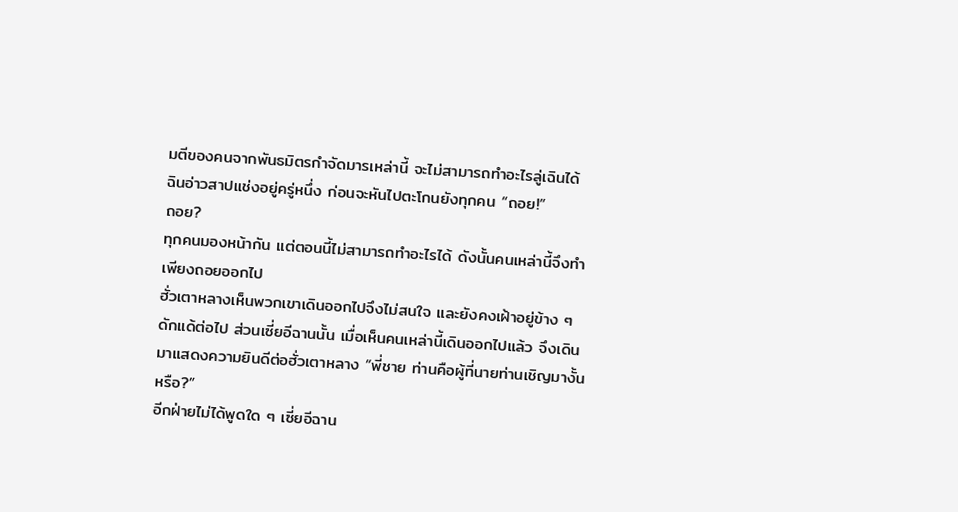มตีของคนจากพันธมิตรกำจัดมารเหล่านี้ จะไม่สามารถทำอะไรลู่เฉินได้
ฉินอ่าวสาปแช่งอยู่ครู่หนึ่ง ก่อนจะหันไปตะโกนยังทุกคน “ถอย!”
ถอย?
ทุกคนมองหน้ากัน แต่ตอนนี้ไม่สามารถทำอะไรได้ ดังนั้นคนเหล่านี้จึงทำเพียงถอยออกไป
ฮั่วเตาหลางเห็นพวกเขาเดินออกไปจึงไม่สนใจ และยังคงเฝ้าอยู่ข้าง ๆ ดักแด้ต่อไป ส่วนเซี่ยอีฉานนั้น เมื่อเห็นคนเหล่านี้เดินออกไปแล้ว จึงเดินมาแสดงความยินดีต่อฮั่วเตาหลาง “พี่ชาย ท่านคือผู้ที่นายท่านเชิญมางั้นหรือ?”
อีกฝ่ายไม่ได้พูดใด ๆ เซี่ยอีฉาน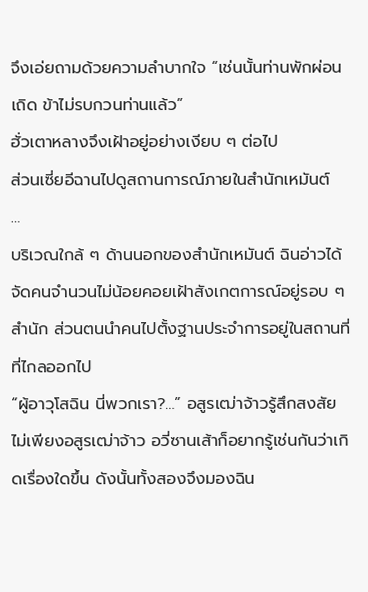จึงเอ่ยถามด้วยความลำบากใจ “เช่นนั้นท่านพักผ่อนเถิด ข้าไม่รบกวนท่านแล้ว”
ฮั่วเตาหลางจึงเฝ้าอยู่อย่างเงียบ ๆ ต่อไป
ส่วนเซี่ยอีฉานไปดูสถานการณ์ภายในสำนักเหมันต์
…
บริเวณใกล้ ๆ ด้านนอกของสำนักเหมันต์ ฉินอ่าวได้จัดคนจำนวนไม่น้อยคอยเฝ้าสังเกตการณ์อยู่รอบ ๆ สำนัก ส่วนตนนำคนไปตั้งฐานประจำการอยู่ในสถานที่ที่ไกลออกไป
“ผู้อาวุโสฉิน นี่พวกเรา?…” อสูรเฒ่าจ้าวรู้สึกสงสัย
ไม่เพียงอสูรเฒ่าจ้าว อวี่ซานเส้าก็อยากรู้เช่นกันว่าเกิดเรื่องใดขึ้น ดังนั้นทั้งสองจึงมองฉิน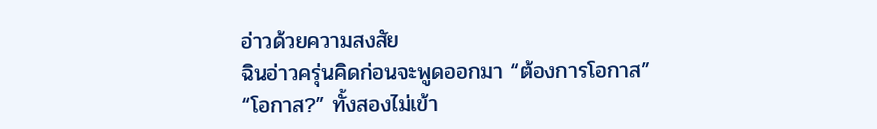อ่าวด้วยความสงสัย
ฉินอ่าวครุ่นคิดก่อนจะพูดออกมา “ต้องการโอกาส”
“โอกาส?” ทั้งสองไม่เข้า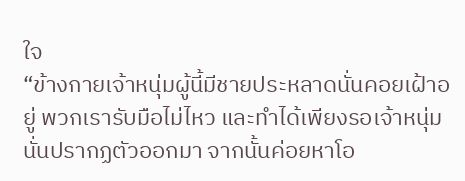ใจ
“ข้างกายเจ้าหนุ่มผู้นี้มีชายประหลาดนั่นคอยเฝ้าอยู่ พวกเรารับมือไม่ไหว และทำได้เพียงรอเจ้าหนุ่มนั่นปรากฏตัวออกมา จากนั้นค่อยหาโอ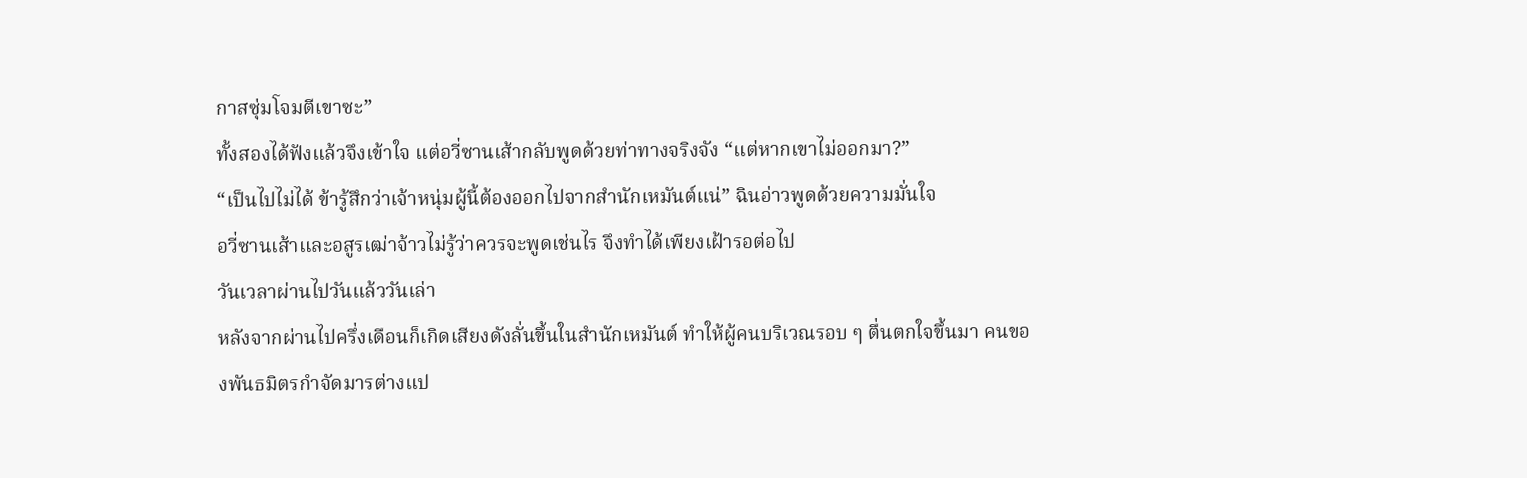กาสซุ่มโจมตีเขาซะ”
ทั้งสองได้ฟังแล้วจึงเข้าใจ แต่อวี่ซานเส้ากลับพูดด้วยท่าทางจริงจัง “แต่หากเขาไม่ออกมา?”
“เป็นไปไม่ได้ ข้ารู้สึกว่าเจ้าหนุ่มผู้นี้ต้องออกไปจากสำนักเหมันต์แน่” ฉินอ่าวพูดด้วยความมั่นใจ
อวี่ซานเส้าและอสูรเฒ่าจ้าวไม่รู้ว่าควรจะพูดเช่นไร จึงทำได้เพียงเฝ้ารอต่อไป
วันเวลาผ่านไปวันแล้ววันเล่า
หลังจากผ่านไปครึ่งเดือนก็เกิดเสียงดังลั่นขึ้นในสำนักเหมันต์ ทำให้ผู้คนบริเวณรอบ ๆ ตื่นตกใจขึ้นมา คนของพันธมิตรกำจัดมารต่างแป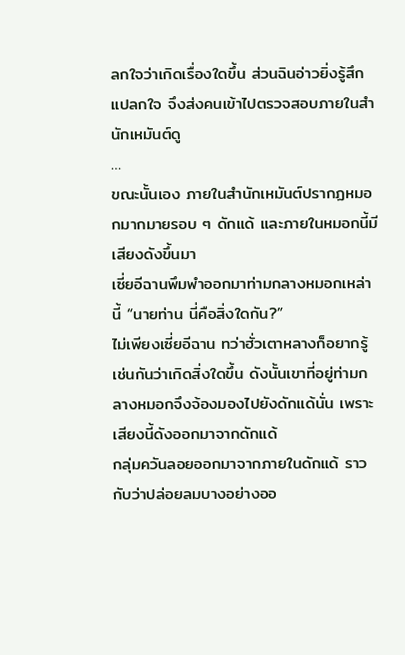ลกใจว่าเกิดเรื่องใดขึ้น ส่วนฉินอ่าวยิ่งรู้สึกแปลกใจ จึงส่งคนเข้าไปตรวจสอบภายในสำนักเหมันต์ดู
…
ขณะนั้นเอง ภายในสำนักเหมันต์ปรากฏหมอกมากมายรอบ ๆ ดักแด้ และภายในหมอกนี้มีเสียงดังขึ้นมา
เซี่ยอีฉานพึมพำออกมาท่ามกลางหมอกเหล่านี้ “นายท่าน นี่คือสิ่งใดกัน?”
ไม่เพียงเซี่ยอีฉาน ทว่าฮั่วเตาหลางก็อยากรู้เช่นกันว่าเกิดสิ่งใดขึ้น ดังนั้นเขาที่อยู่ท่ามกลางหมอกจึงจ้องมองไปยังดักแด้นั่น เพราะเสียงนี้ดังออกมาจากดักแด้
กลุ่มควันลอยออกมาจากภายในดักแด้ ราวกับว่าปล่อยลมบางอย่างออ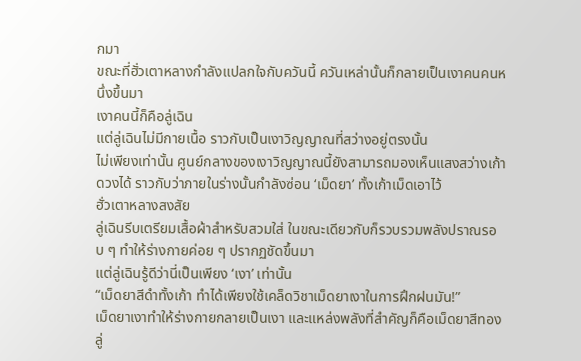กมา
ขณะที่ฮั่วเตาหลางกำลังแปลกใจกับควันนี้ ควันเหล่านั้นก็กลายเป็นเงาคนคนหนึ่งขึ้นมา
เงาคนนี้ก็คือลู่เฉิน
แต่ลู่เฉินไม่มีกายเนื้อ ราวกับเป็นเงาวิญญาณที่สว่างอยู่ตรงนั้น
ไม่เพียงเท่านั้น ศูนย์กลางของเงาวิญญาณนี้ยังสามารถมองเห็นแสงสว่างเก้าดวงได้ ราวกับว่าภายในร่างนั้นกำลังซ่อน ‘เม็ดยา’ ทั้งเก้าเม็ดเอาไว้
ฮั่วเตาหลางสงสัย
ลู่เฉินรีบเตรียมเสื้อผ้าสำหรับสวมใส่ ในขณะเดียวกับก็รวบรวมพลังปราณรอบ ๆ ทำให้ร่างกายค่อย ๆ ปรากฏชัดขึ้นมา
แต่ลู่เฉินรู้ดีว่านี่เป็นเพียง ‘เงา’ เท่านั้น
“เม็ดยาสีดำทั้งเก้า ทำได้เพียงใช้เคล็ดวิชาเม็ดยาเงาในการฝึกฝนมัน!”
เม็ดยาเงาทำให้ร่างกายกลายเป็นเงา และแหล่งพลังที่สำคัญก็คือเม็ดยาสีทอง
ลู่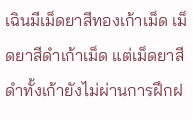เฉินมีเม็ดยาสีทองเก้าเม็ด เม็ดยาสีดำเก้าเม็ด แต่เม็ดยาสีดำทั้งเก้ายังไม่ผ่านการฝึกฝ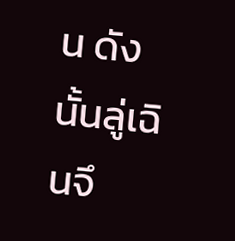น ดังนั้นลู่เฉินจึ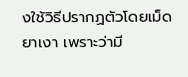งใช้วิธีปรากฏตัวโดยเม็ดยาเงา เพราะว่ามี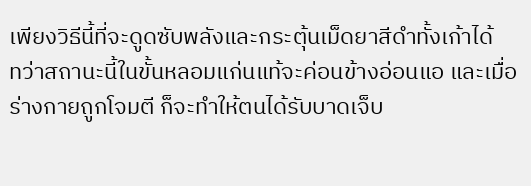เพียงวิธีนี้ที่จะดูดซับพลังและกระตุ้นเม็ดยาสีดำทั้งเก้าได้
ทว่าสถานะนี้ในขั้นหลอมแก่นแท้จะค่อนข้างอ่อนแอ และเมื่อร่างกายถูกโจมตี ก็จะทำให้ตนได้รับบาดเจ็บ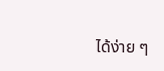ได้ง่าย ๆ